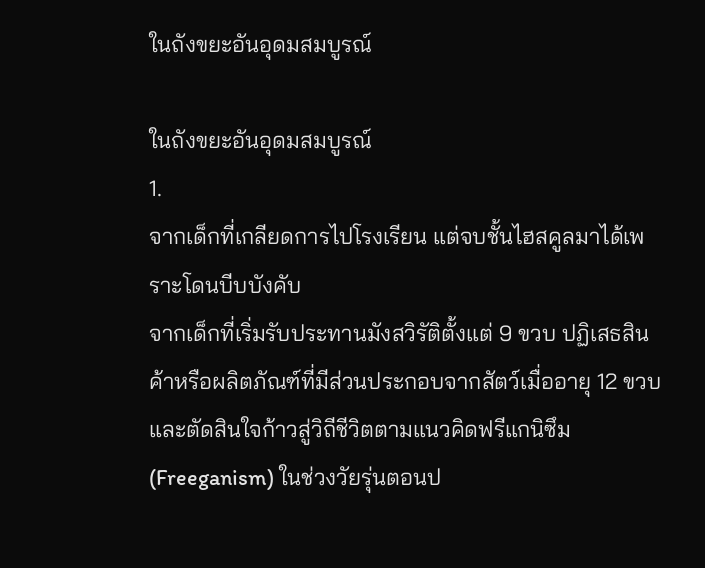ในถังขยะอันอุดมสมบูรณ์

ในถังขยะอันอุดมสมบูรณ์
1.
จากเด็กที่เกลียดการไปโรงเรียน แต่จบชั้นไฮสคูลมาได้เพราะโดนบีบบังคับ
จากเด็กที่เริ่มรับประทานมังสวิรัติตั้งแต่ 9 ขวบ ปฏิเสธสินค้าหรือผลิตภัณฑ์ที่มีส่วนประกอบจากสัตว์เมื่ออายุ 12 ขวบ และตัดสินใจก้าวสู่วิถีชีวิตตามแนวคิดฟรีแกนิซึม (Freeganism) ในช่วงวัยรุ่นตอนป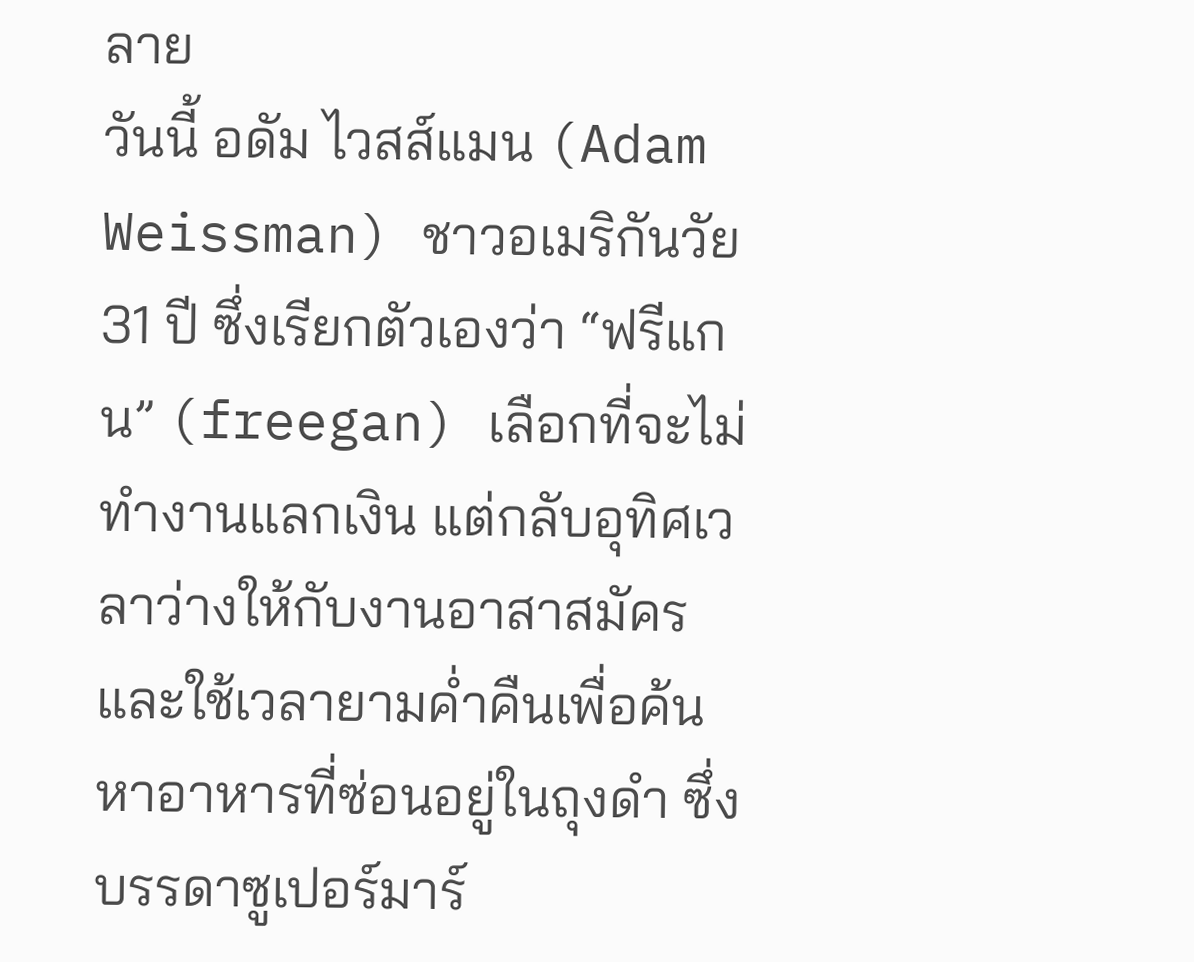ลาย
วันนี้ อดัม ไวสส์แมน (Adam Weissman) ชาวอเมริกันวัย 31 ปี ซึ่งเรียกตัวเองว่า “ฟรีแกน” (freegan) เลือกที่จะไม่ทำงานแลกเงิน แต่กลับอุทิศเวลาว่างให้กับงานอาสาสมัคร และใช้เวลายามค่ำคืนเพื่อค้นหาอาหารที่ซ่อนอยู่ในถุงดำ ซึ่งบรรดาซูเปอร์มาร์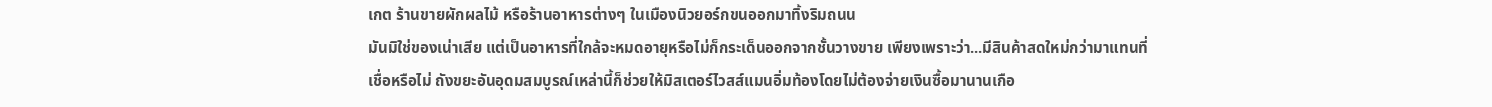เกต ร้านขายผักผลไม้ หรือร้านอาหารต่างๆ ในเมืองนิวยอร์กขนออกมาทิ้งริมถนน
มันมิใช่ของเน่าเสีย แต่เป็นอาหารที่ใกล้จะหมดอายุหรือไม่ก็กระเด็นออกจากชั้นวางขาย เพียงเพราะว่า...มีสินค้าสดใหม่กว่ามาแทนที่
เชื่อหรือไม่ ถังขยะอันอุดมสมบูรณ์เหล่านี้ก็ช่วยให้มิสเตอร์ไวสส์แมนอิ่มท้องโดยไม่ต้องจ่ายเงินซื้อมานานเกือ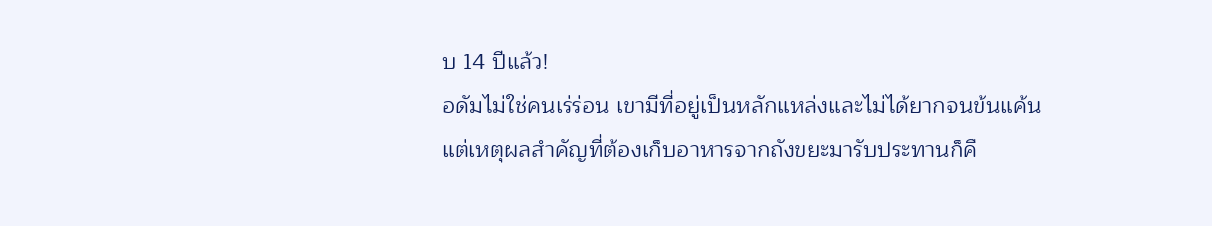บ 14 ปีแล้ว!
อดัมไม่ใช่คนเร่ร่อน เขามีที่อยู่เป็นหลักแหล่งและไม่ได้ยากจนข้นแค้น แต่เหตุผลสำคัญที่ต้องเก็บอาหารจากถังขยะมารับประทานก็คื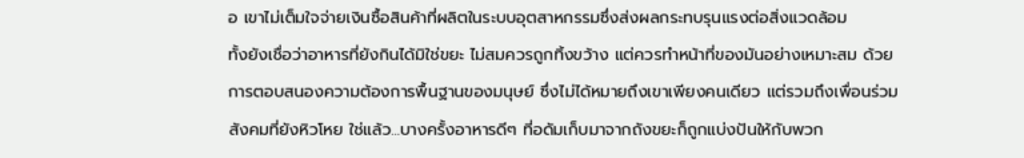อ เขาไม่เต็มใจจ่ายเงินซื้อสินค้าที่ผลิตในระบบอุตสาหกรรมซึ่งส่งผลกระทบรุนแรงต่อสิ่งแวดล้อม
ทั้งยังเชื่อว่าอาหารที่ยังกินได้มิใช่ขยะ ไม่สมควรถูกทิ้งขว้าง แต่ควรทำหน้าที่ของมันอย่างเหมาะสม ด้วยการตอบสนองความต้องการพื้นฐานของมนุษย์ ซึ่งไม่ได้หมายถึงเขาเพียงคนเดียว แต่รวมถึงเพื่อนร่วมสังคมที่ยังหิวโหย ใช่แล้ว...บางครั้งอาหารดีๆ ที่อดัมเก็บมาจากถังขยะก็ถูกแบ่งปันให้กับพวก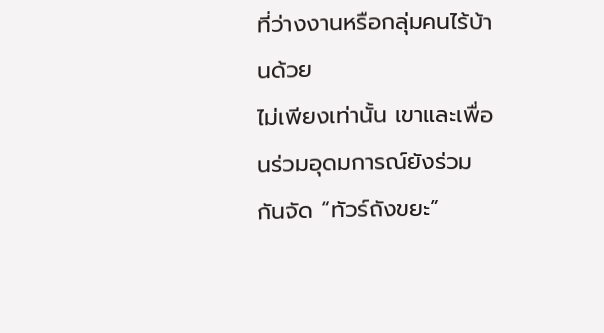ที่ว่างงานหรือกลุ่มคนไร้บ้านด้วย
ไม่เพียงเท่านั้น เขาและเพื่อนร่วมอุดมการณ์ยังร่วมกันจัด “ทัวร์ถังขยะ”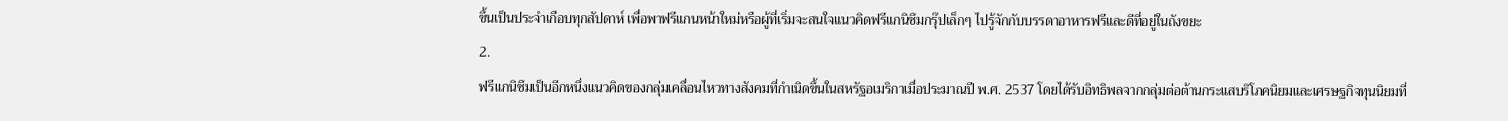ขึ้นเป็นประจำเกือบทุกสัปดาห์ เพื่อพาฟรีแกนหน้าใหม่หรือผู้ที่เริ่มจะสนใจแนวคิดฟรีแกนิซึมกรุ๊ปเล็กๆ ไปรู้จักกับบรรดาอาหารฟรีและดีที่อยู่ในถังขยะ
2.
ฟรีแกนิซึมเป็นอีกหนึ่งแนวคิดของกลุ่มเคลื่อนไหวทางสังคมที่กำเนิดขึ้นในสหรัฐอเมริกาเมื่อประมาณปี พ.ศ. 2537 โดยได้รับอิทธิพลจากกลุ่มต่อต้านกระแสบริโภคนิยมและเศรษฐกิจทุนนิยมที่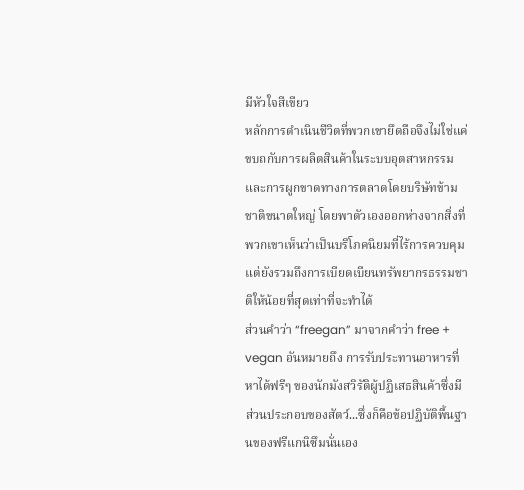มีหัวใจสีเขียว
หลักการดำเนินชีวิตที่พวกเขายึดถือจึงไม่ใช่แค่ขบถกับการผลิตสินค้าในระบบอุตสาหกรรมและการผูกขาดทางการตลาดโดยบริษัทข้ามชาติขนาดใหญ่ โดยพาตัวเองออกห่างจากสิ่งที่พวกเขาเห็นว่าเป็นบริโภคนิยมที่ไร้การควบคุม แต่ยังรวมถึงการเบียดเบียนทรัพยากรธรรมชาติให้น้อยที่สุดเท่าที่จะทำได้
ส่วนคำว่า “freegan” มาจากคำว่า free + vegan อันหมายถึง การรับประทานอาหารที่หาได้ฟรีๆ ของนักมังสวิรัติผู้ปฏิเสธสินค้าซึ่งมีส่วนประกอบของสัตว์...ซึ่งก็คือข้อปฏิบัติพื้นฐานของฟรีแกนิซึมนั่นเอง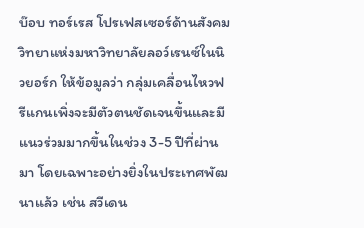บ๊อบ ทอร์เรส โปรเฟสเซอร์ด้านสังคมวิทยาแห่งมหาวิทยาลัยลอว์เรนซ์ในนิวยอร์ก ให้ข้อมูลว่า กลุ่มเคลื่อนไหวฟรีแกนเพิ่งจะมีตัวตนชัดเจนขึ้นและมีแนวร่วมมากขึ้นในช่วง 3-5 ปีที่ผ่านมา โดยเฉพาะอย่างยิ่งในประเทศพัฒนาแล้ว เช่น สวีเดน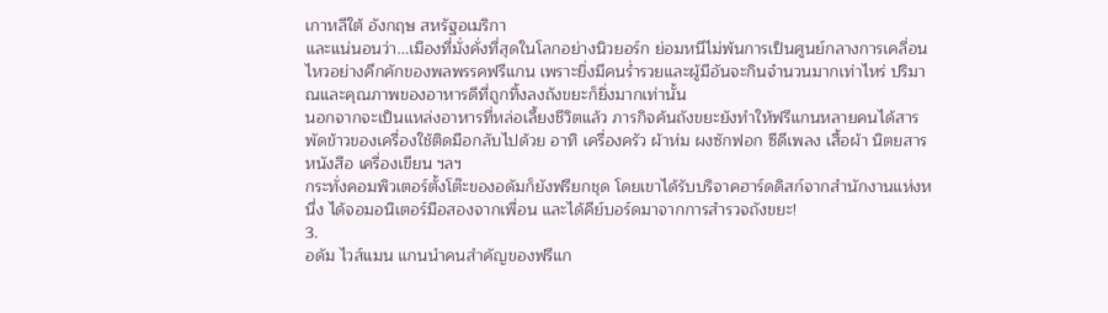เกาหลีใต้ อังกฤษ สหรัฐอเมริกา
และแน่นอนว่า...เมืองที่มั่งคั่งที่สุดในโลกอย่างนิวยอร์ก ย่อมหนีไม่พ้นการเป็นศูนย์กลางการเคลื่อนไหวอย่างคึกคักของพลพรรคฟรีแกน เพราะยิ่งมีคนร่ำรวยและผู้มีอันจะกินจำนวนมากเท่าไหร่ ปริมาณและคุณภาพของอาหารดีที่ถูกทิ้งลงถังขยะก็ยิ่งมากเท่านั้น
นอกจากจะเป็นแหล่งอาหารที่หล่อเลี้ยงชีวิตแล้ว ภารกิจค้นถังขยะยังทำให้ฟรีแกนหลายคนได้สารพัดข้าวของเครื่องใช้ติดมือกลับไปด้วย อาทิ เครื่องครัว ผ้าห่ม ผงซักฟอก ซีดีเพลง เสื้อผ้า นิตยสาร หนังสือ เครื่องเขียน ฯลฯ
กระทั่งคอมพิวเตอร์ตั้งโต๊ะของอดัมก็ยังฟรียกชุด โดยเขาได้รับบริจาคฮาร์ดดิสก์จากสำนักงานแห่งหนึ่ง ได้จอมอนิเตอร์มือสองจากเพื่อน และได้คีย์บอร์ดมาจากการสำรวจถังขยะ!
3.
อดัม ไวส์แมน แกนนำคนสำคัญของฟรีแก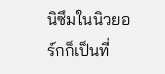นิซึมในนิวยอร์กก็เป็นที่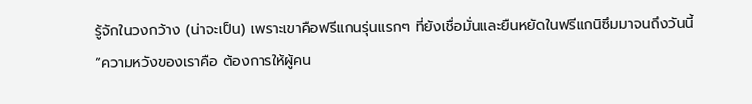รู้จักในวงกว้าง (น่าจะเป็น) เพราะเขาคือฟรีแกนรุ่นแรกๆ ที่ยังเชื่อมั่นและยืนหยัดในฟรีแกนิซึมมาจนถึงวันนี้
“ความหวังของเราคือ ต้องการให้ผู้คน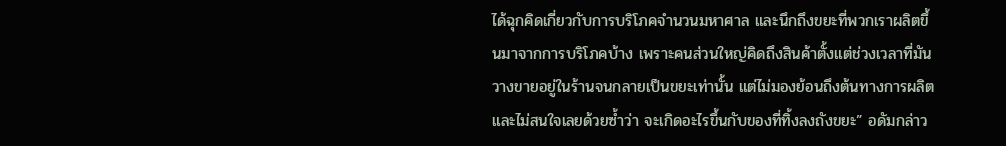ได้ฉุกคิดเกี่ยวกับการบริโภคจำนวนมหาศาล และนึกถึงขยะที่พวกเราผลิตขึ้นมาจากการบริโภคบ้าง เพราะคนส่วนใหญ่คิดถึงสินค้าตั้งแต่ช่วงเวลาที่มันวางขายอยู่ในร้านจนกลายเป็นขยะเท่านั้น แต่ไม่มองย้อนถึงต้นทางการผลิตและไม่สนใจเลยด้วยซ้ำว่า จะเกิดอะไรขึ้นกับของที่ทิ้งลงถังขยะ” อดัมกล่าว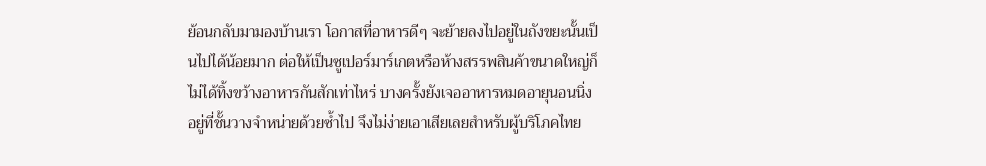ย้อนกลับมามองบ้านเรา โอกาสที่อาหารดีๆ จะย้ายลงไปอยู่ในถังขยะนั้นเป็นไปได้น้อยมาก ต่อให้เป็นซูเปอร์มาร์เกตหรือห้างสรรพสินค้าขนาดใหญ่ก็ไม่ได้ทิ้งขว้างอาหารกันสักเท่าไหร่ บางครั้งยังเจออาหารหมดอายุนอนนิ่งอยู่ที่ชั้นวางจำหน่ายด้วยซ้ำไป จึงไม่ง่ายเอาเสียเลยสำหรับผู้บริโภคไทย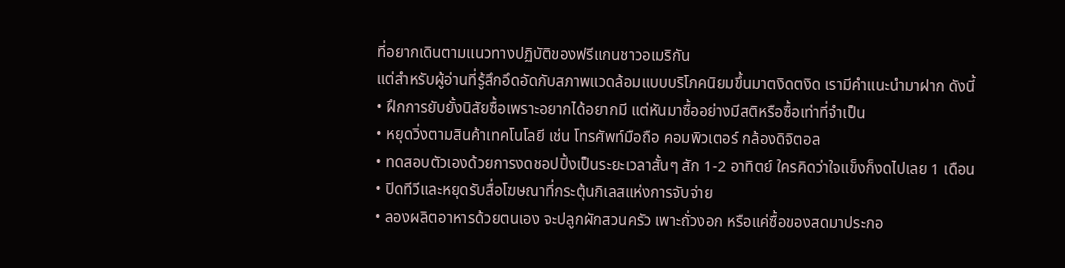ที่อยากเดินตามแนวทางปฏิบัติของฟรีแกนชาวอเมริกัน
แต่สำหรับผู้อ่านที่รู้สึกอึดอัดกับสภาพแวดล้อมแบบบริโภคนิยมขึ้นมาตงิดตงิด เรามีคำแนะนำมาฝาก ดังนี้
• ฝึกการยับยั้งนิสัยซื้อเพราะอยากได้อยากมี แต่หันมาซื้ออย่างมีสติหรือซื้อเท่าที่จำเป็น
• หยุดวิ่งตามสินค้าเทคโนโลยี เช่น โทรศัพท์มือถือ คอมพิวเตอร์ กล้องดิจิตอล
• ทดสอบตัวเองด้วยการงดชอปปิ้งเป็นระยะเวลาสั้นๆ สัก 1-2 อาทิตย์ ใครคิดว่าใจแข็งก็งดไปเลย 1 เดือน
• ปิดทีวีและหยุดรับสื่อโฆษณาที่กระตุ้นกิเลสแห่งการจับจ่าย
• ลองผลิตอาหารด้วยตนเอง จะปลูกผักสวนครัว เพาะถั่วงอก หรือแค่ซื้อของสดมาประกอ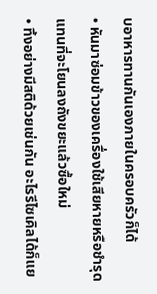บอาหารทานกันเองภายในครอบครัวก็ได้
• หันมาซ่อมข้าวของเครื่องใช้เสียหายหรือชำรุด แทนที่จะโยนลงถังขยะแล้วซื้อใหม่
• ทิ้งอย่างมีสติด้วยเช่นกัน อะไรรีไซเคิลได้ก็แย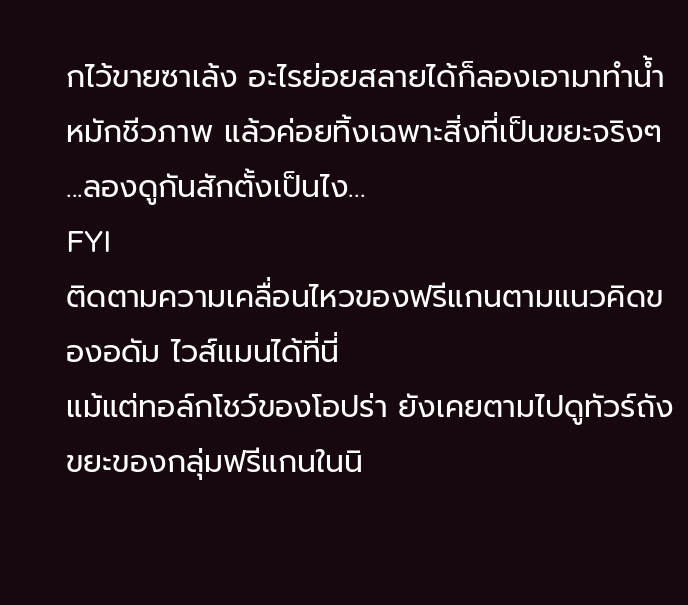กไว้ขายซาเล้ง อะไรย่อยสลายได้ก็ลองเอามาทำน้ำหมักชีวภาพ แล้วค่อยทิ้งเฉพาะสิ่งที่เป็นขยะจริงๆ
...ลองดูกันสักตั้งเป็นไง...
FYI
ติดตามความเคลื่อนไหวของฟรีแกนตามแนวคิดของอดัม ไวส์แมนได้ที่นี่
แม้แต่ทอล์กโชว์ของโอปร่า ยังเคยตามไปดูทัวร์ถังขยะของกลุ่มฟรีแกนในนิ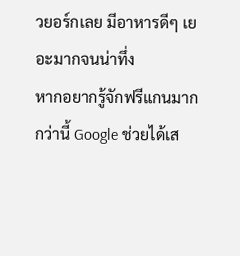วยอร์กเลย มีอาหารดีๆ เยอะมากจนน่าทึ่ง
หากอยากรู้จักฟรีแกนมากกว่านี้ Google ช่วยได้เส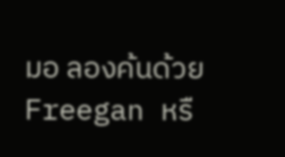มอ ลองค้นด้วย Freegan หรื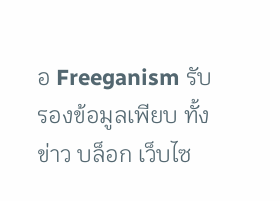อ Freeganism รับรองข้อมูลเพียบ ทั้งข่าว บล็อก เว็บไซ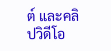ต์ และคลิปวิดีโอ